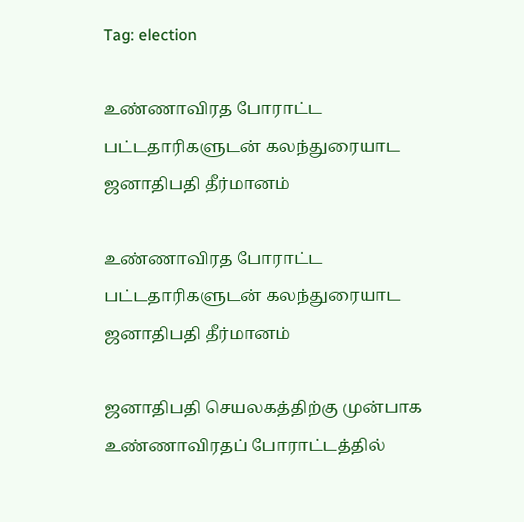Tag: election

உண்ணாவிரத போராட்ட பட்டதாரிகளுடன் கலந்துரையாட ஜனாதிபதி தீர்மானம்

உண்ணாவிரத போராட்ட பட்டதாரிகளுடன் கலந்துரையாட ஜனாதிபதி தீர்மானம்

ஜனாதிபதி செயலகத்திற்கு முன்பாக உண்ணாவிரதப் போராட்டத்தில்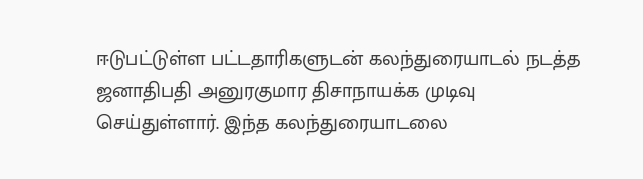ஈடுபட்டுள்ள பட்டதாரிகளுடன் கலந்துரையாடல் நடத்த ஜனாதிபதி அனுரகுமார திசாநாயக்க முடிவு செய்துள்ளார். இந்த கலந்துரையாடலை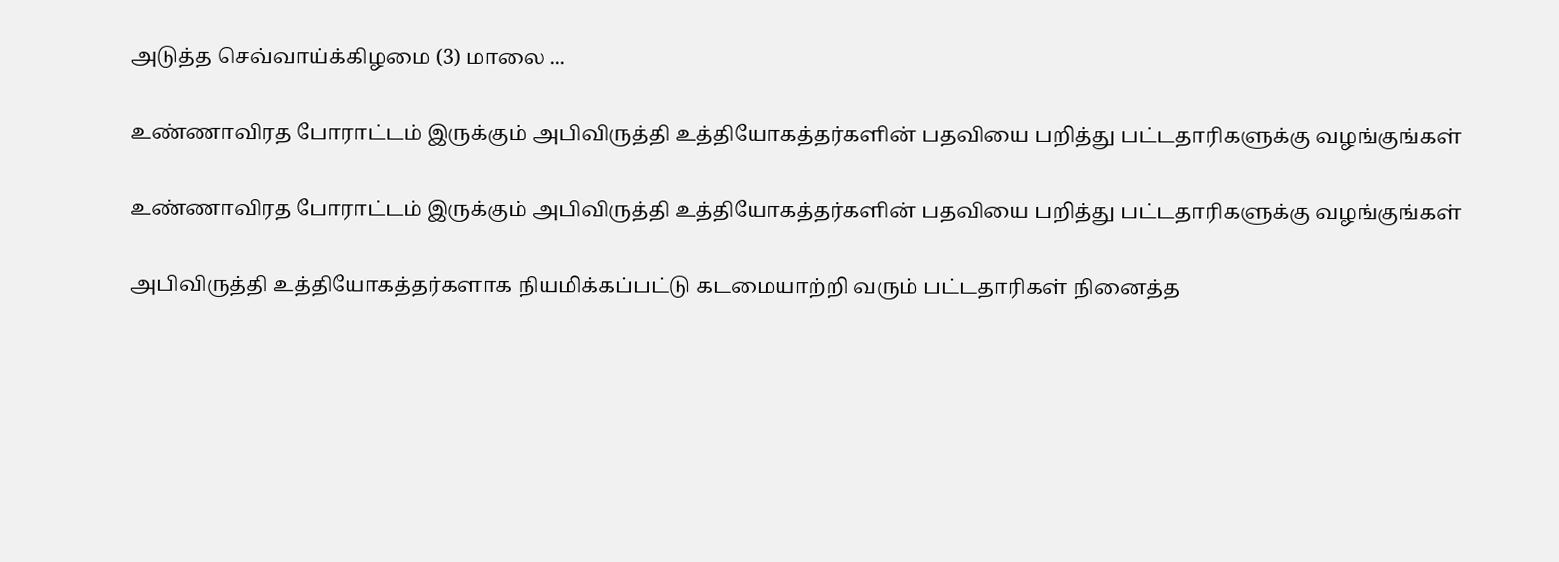அடுத்த செவ்வாய்க்கிழமை (3) மாலை ...

உண்ணாவிரத போராட்டம் இருக்கும் அபிவிருத்தி உத்தியோகத்தர்களின் பதவியை பறித்து பட்டதாரிகளுக்கு வழங்குங்கள்

உண்ணாவிரத போராட்டம் இருக்கும் அபிவிருத்தி உத்தியோகத்தர்களின் பதவியை பறித்து பட்டதாரிகளுக்கு வழங்குங்கள்

அபிவிருத்தி உத்தியோகத்தர்களாக நியமிக்கப்பட்டு கடமையாற்றி வரும் பட்டதாரிகள் நினைத்த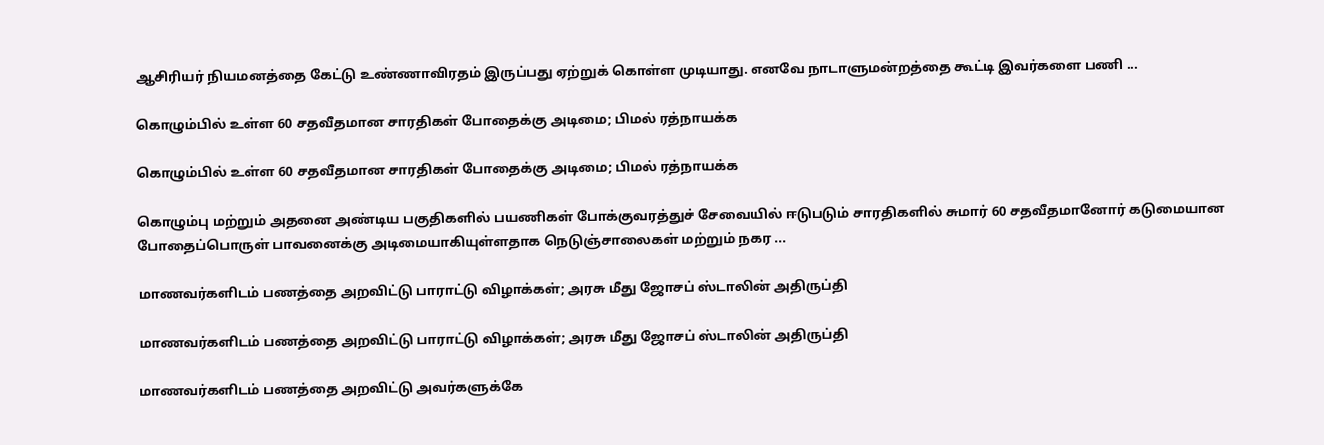ஆசிரியர் நியமனத்தை கேட்டு உண்ணாவிரதம் இருப்பது ஏற்றுக் கொள்ள முடியாது. எனவே நாடாளுமன்றத்தை கூட்டி இவர்களை பணி ...

கொழும்பில் உள்ள 60 சதவீதமான சாரதிகள் போதைக்கு அடிமை; பிமல் ரத்நாயக்க

கொழும்பில் உள்ள 60 சதவீதமான சாரதிகள் போதைக்கு அடிமை; பிமல் ரத்நாயக்க

கொழும்பு மற்றும் அதனை அண்டிய பகுதிகளில் பயணிகள் போக்குவரத்துச் சேவையில் ஈடுபடும் சாரதிகளில் சுமார் 60 சதவீதமானோர் கடுமையான போதைப்பொருள் பாவனைக்கு அடிமையாகியுள்ளதாக நெடுஞ்சாலைகள் மற்றும் நகர ...

மாணவர்களிடம் பணத்தை அறவிட்டு பாராட்டு விழாக்கள்; அரசு மீது ஜோசப் ஸ்டாலின் அதிருப்தி

மாணவர்களிடம் பணத்தை அறவிட்டு பாராட்டு விழாக்கள்; அரசு மீது ஜோசப் ஸ்டாலின் அதிருப்தி

மாணவர்களிடம் பணத்தை அறவிட்டு அவர்களுக்கே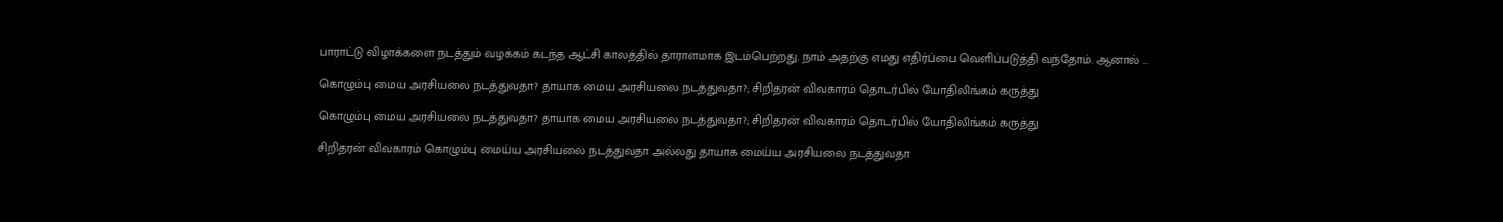பாராட்டு விழாக்களை நடத்தும் வழக்கம் கடந்த ஆட்சி காலத்தில் தாராளமாக இடம்பெற்றது. நாம் அதற்கு எமது எதிர்ப்பை வெளிப்படுத்தி வந்தோம். ஆனால் ...

கொழும்பு மைய அரசியலை நடத்துவதா? தாயாக மைய அரசியலை நடத்துவதா?; சிறிதரன் விவகாரம் தொடர்பில் யோதிலிங்கம் கருத்து

கொழும்பு மைய அரசியலை நடத்துவதா? தாயாக மைய அரசியலை நடத்துவதா?; சிறிதரன் விவகாரம் தொடர்பில் யோதிலிங்கம் கருத்து

சிறிதரன் விவகாரம் கொழும்பு மைய்ய அரசியலை நடத்துவதா அல்லது தாயாக மைய்ய அரசியலை நடத்துவதா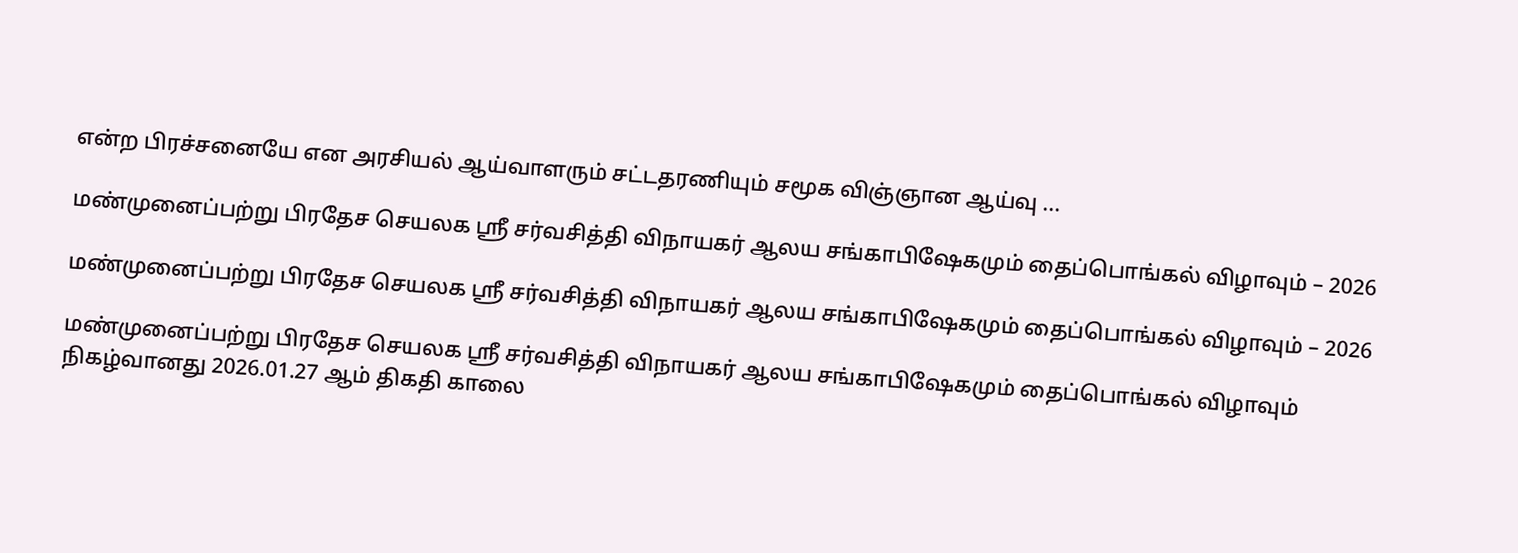என்ற பிரச்சனையே என அரசியல் ஆய்வாளரும் சட்டதரணியும் சமூக விஞ்ஞான ஆய்வு ...

மண்முனைப்பற்று பிரதேச செயலக ஸ்ரீ சர்வசித்தி விநாயகர் ஆலய சங்காபிஷேகமும் தைப்பொங்கல் விழாவும் – 2026

மண்முனைப்பற்று பிரதேச செயலக ஸ்ரீ சர்வசித்தி விநாயகர் ஆலய சங்காபிஷேகமும் தைப்பொங்கல் விழாவும் – 2026

மண்முனைப்பற்று பிரதேச செயலக ஸ்ரீ சர்வசித்தி விநாயகர் ஆலய சங்காபிஷேகமும் தைப்பொங்கல் விழாவும் நிகழ்வானது 2026.01.27 ஆம் திகதி காலை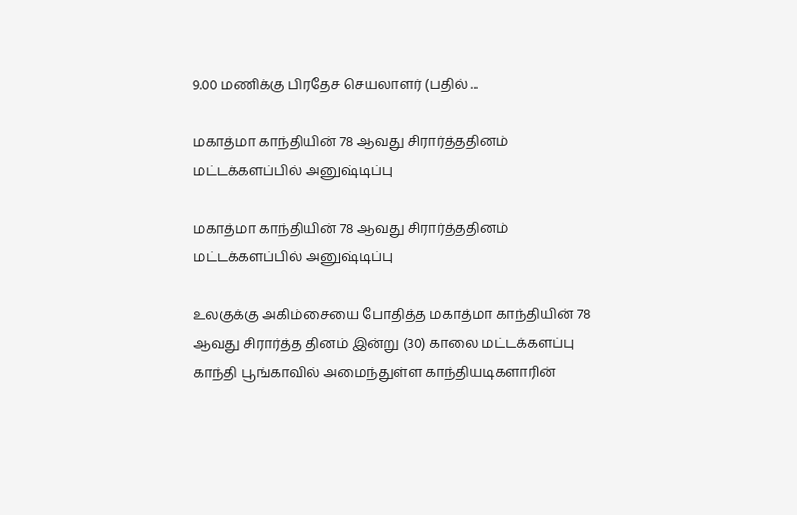9.00 மணிக்கு பிரதேச செயலாளர் (பதில் ...

மகாத்மா காந்தியின் 78 ஆவது சிரார்த்ததினம் மட்டக்களப்பில் அனுஷ்டிப்பு

மகாத்மா காந்தியின் 78 ஆவது சிரார்த்ததினம் மட்டக்களப்பில் அனுஷ்டிப்பு

உலகுக்கு அகிம்சையை போதித்த மகாத்மா காந்தியின் 78 ஆவது சிரார்த்த தினம் இன்று (30) காலை மட்டக்களப்பு காந்தி பூங்காவில் அமைந்துள்ள காந்தியடிகளாரின்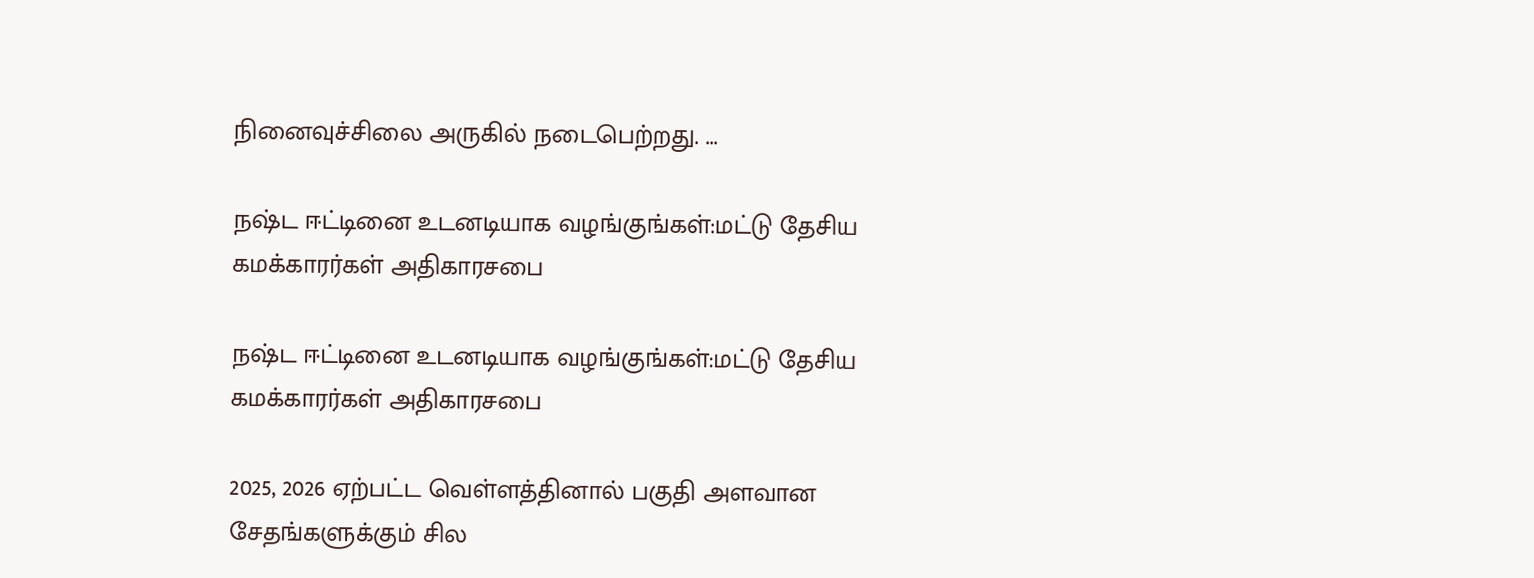நினைவுச்சிலை அருகில் நடைபெற்றது. ...

நஷ்ட ஈட்டினை உடனடியாக வழங்குங்கள்:மட்டு தேசிய கமக்காரர்கள் அதிகாரசபை

நஷ்ட ஈட்டினை உடனடியாக வழங்குங்கள்:மட்டு தேசிய கமக்காரர்கள் அதிகாரசபை

2025, 2026 ஏற்பட்ட வெள்ளத்தினால் பகுதி அளவான சேதங்களுக்கும் சில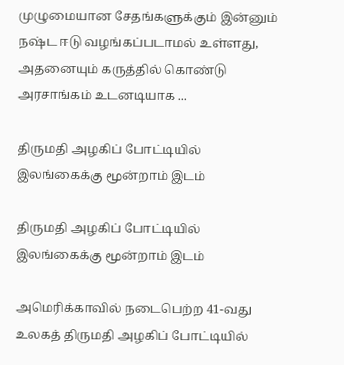முழுமையான சேதங்களுக்கும் இன்னும் நஷ்ட ஈடு வழங்கப்படாமல் உள்ளது, அதனையும் கருத்தில் கொண்டு அரசாங்கம் உடனடியாக ...

திருமதி அழகிப் போட்டியில் இலங்கைக்கு மூன்றாம் இடம்

திருமதி அழகிப் போட்டியில் இலங்கைக்கு மூன்றாம் இடம்

அமெரிக்காவில் நடைபெற்ற 41-வது உலகத் திருமதி அழகிப் போட்டியில்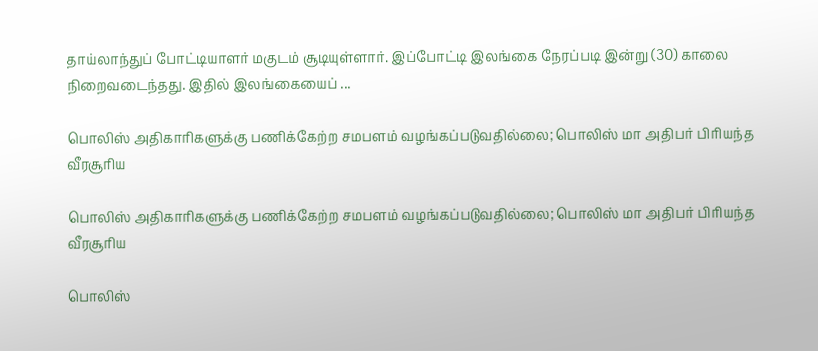தாய்லாந்துப் போட்டியாளர் மகுடம் சூடியுள்ளார். இப்போட்டி இலங்கை நேரப்படி இன்று (30) காலை நிறைவடைந்தது. இதில் இலங்கையைப் ...

பொலிஸ் அதிகாரிகளுக்கு பணிக்கேற்ற சமபளம் வழங்கப்படுவதில்லை; பொலிஸ் மா அதிபர் பிரியந்த வீரசூரிய

பொலிஸ் அதிகாரிகளுக்கு பணிக்கேற்ற சமபளம் வழங்கப்படுவதில்லை; பொலிஸ் மா அதிபர் பிரியந்த வீரசூரிய

பொலிஸ்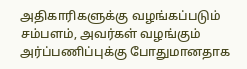அதிகாரிகளுக்கு வழங்கப்படும் சம்பளம், அவர்கள் வழங்கும் அர்ப்பணிப்புக்கு போதுமானதாக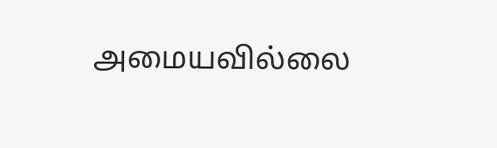அமையவில்லை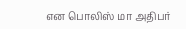என பொலிஸ் மா அதிபர்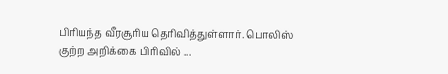பிரியந்த வீரசூரிய தெரிவித்துள்ளார். பொலிஸ் குற்ற அறிக்கை பிரிவில் ...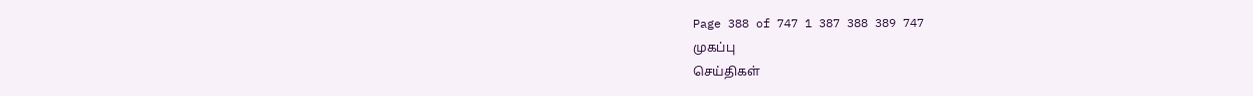Page 388 of 747 1 387 388 389 747
முகப்பு
செய்திகள்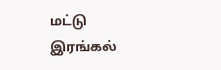மட்டு
இரங்கல்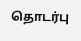தொடர்பு